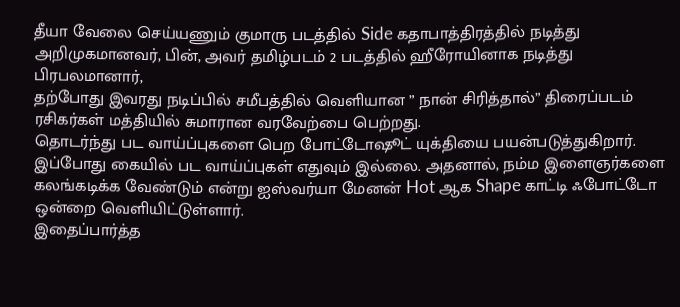தீயா வேலை செய்யணும் குமாரு படத்தில் Side கதாபாத்திரத்தில் நடித்து அறிமுகமானவர், பின், அவர் தமிழ்படம் 2 படத்தில் ஹீரோயினாக நடித்து பிரபலமானார்,
தற்போது இவரது நடிப்பில் சமீபத்தில் வெளியான ” நான் சிரித்தால்” திரைப்படம் ரசிகர்கள் மத்தியில் சுமாரான வரவேற்பை பெற்றது.
தொடர்ந்து பட வாய்ப்புகளை பெற போட்டோஷூட் யுக்தியை பயன்படுத்துகிறார்.
இப்போது கையில் பட வாய்ப்புகள் எதுவும் இல்லை. அதனால், நம்ம இளைஞர்களை கலங்கடிக்க வேண்டும் என்று ஐஸ்வர்யா மேனன் Hot ஆக Shape காட்டி ஃபோட்டோ ஒன்றை வெளியிட்டுள்ளார்.
இதைப்பார்த்த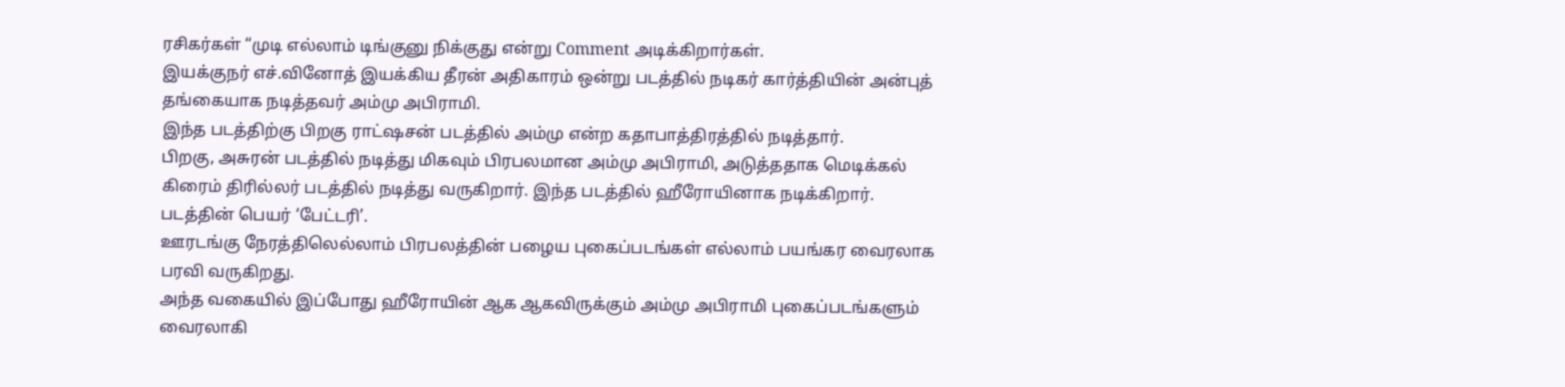ரசிகர்கள் “முடி எல்லாம் டிங்குனு நிக்குது என்று Comment அடிக்கிறார்கள்.
இயக்குநர் எச்.வினோத் இயக்கிய தீரன் அதிகாரம் ஒன்று படத்தில் நடிகர் கார்த்தியின் அன்புத் தங்கையாக நடித்தவர் அம்மு அபிராமி.
இந்த படத்திற்கு பிறகு ராட்ஷசன் படத்தில் அம்மு என்ற கதாபாத்திரத்தில் நடித்தார்.
பிறகு, அசுரன் படத்தில் நடித்து மிகவும் பிரபலமான அம்மு அபிராமி, அடுத்ததாக மெடிக்கல் கிரைம் திரில்லர் படத்தில் நடித்து வருகிறார். இந்த படத்தில் ஹீரோயினாக நடிக்கிறார். படத்தின் பெயர் ‘பேட்டரி’.
ஊரடங்கு நேரத்திலெல்லாம் பிரபலத்தின் பழைய புகைப்படங்கள் எல்லாம் பயங்கர வைரலாக பரவி வருகிறது.
அந்த வகையில் இப்போது ஹீரோயின் ஆக ஆகவிருக்கும் அம்மு அபிராமி புகைப்படங்களும் வைரலாகி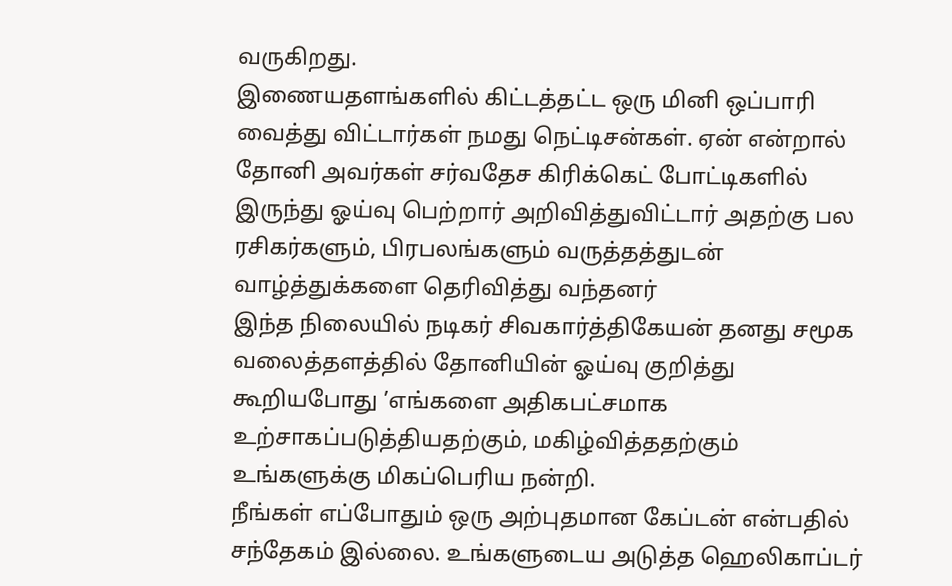வருகிறது.
இணையதளங்களில் கிட்டத்தட்ட ஒரு மினி ஒப்பாரி வைத்து விட்டார்கள் நமது நெட்டிசன்கள். ஏன் என்றால் தோனி அவர்கள் சர்வதேச கிரிக்கெட் போட்டிகளில் இருந்து ஓய்வு பெற்றார் அறிவித்துவிட்டார் அதற்கு பல ரசிகர்களும், பிரபலங்களும் வருத்தத்துடன் வாழ்த்துக்களை தெரிவித்து வந்தனர்
இந்த நிலையில் நடிகர் சிவகார்த்திகேயன் தனது சமூக வலைத்தளத்தில் தோனியின் ஓய்வு குறித்து கூறியபோது ’எங்களை அதிகபட்சமாக உற்சாகப்படுத்தியதற்கும், மகிழ்வித்ததற்கும் உங்களுக்கு மிகப்பெரிய நன்றி.
நீங்கள் எப்போதும் ஒரு அற்புதமான கேப்டன் என்பதில் சந்தேகம் இல்லை. உங்களுடைய அடுத்த ஹெலிகாப்டர்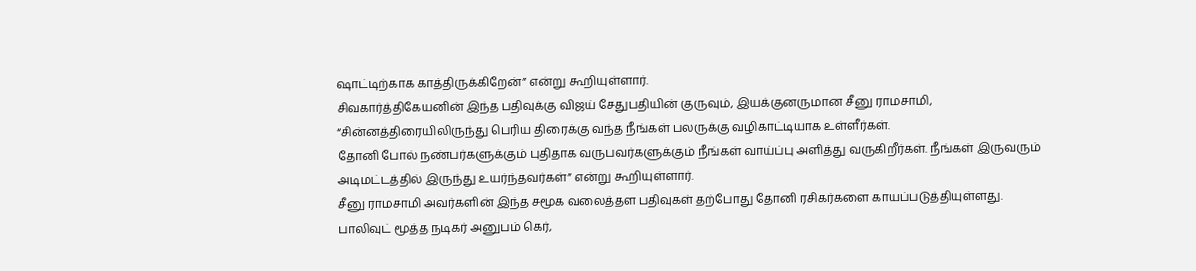ஷாட்டிற்காக காத்திருக்கிறேன்” என்று கூறியுள்ளார்.
சிவகார்த்திகேயனின் இந்த பதிவுக்கு விஜய் சேதுபதியின் குருவும், இயக்குனருமான சீனு ராமசாமி, “சின்னத்திரையிலிருந்து பெரிய திரைக்கு வந்த நீங்கள் பலருக்கு வழிகாட்டியாக உள்ளீர்கள்.
தோனி போல் நண்பர்களுக்கும் புதிதாக வருபவர்களுக்கும் நீங்கள் வாய்ப்பு அளித்து வருகிறீர்கள். நீங்கள் இருவரும் அடிமட்டத்தில் இருந்து உயர்ந்தவர்கள்” என்று கூறியுள்ளார்.
சீனு ராமசாமி அவர்களின் இந்த சமூக வலைத்தள பதிவுகள் தற்போது தோனி ரசிகர்களை காயப்படுத்தியுள்ளது.
பாலிவுட் மூத்த நடிகர் அனுபம் கெர்,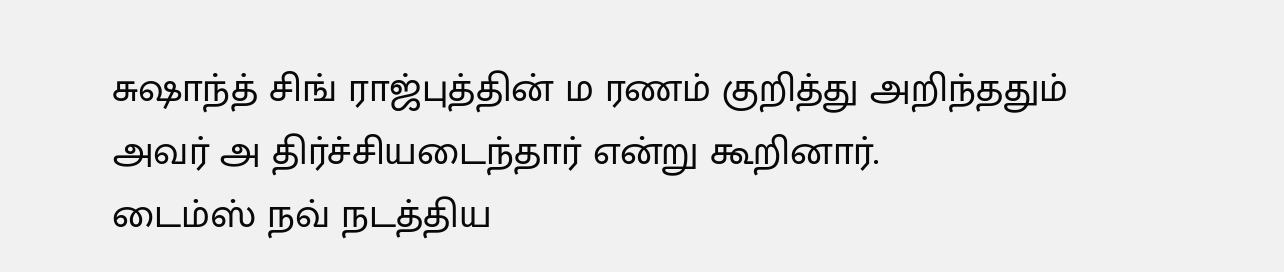சுஷாந்த் சிங் ராஜ்புத்தின் ம ரணம் குறித்து அறிந்ததும் அவர் அ திர்ச்சியடைந்தார் என்று கூறினார்.
டைம்ஸ் நவ் நடத்திய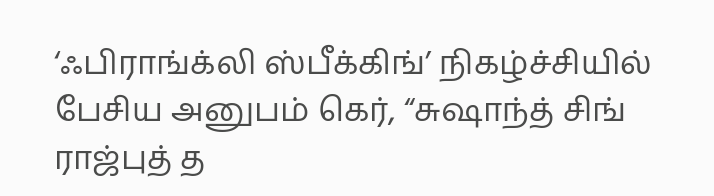‘ஃபிராங்க்லி ஸ்பீக்கிங்’ நிகழ்ச்சியில் பேசிய அனுபம் கெர், “சுஷாந்த் சிங் ராஜ்புத் த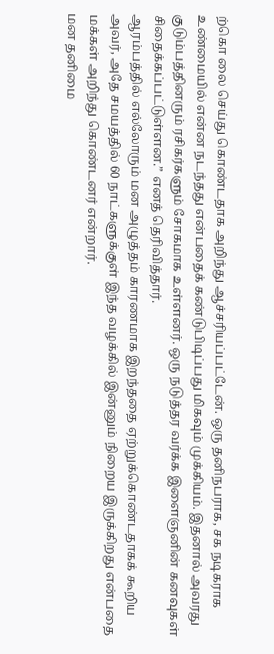ற்கொ லை செய்து கொண்டதாக அறிந்து ஆச்சரியப்பட்டேன். ஒரு தனிநபராக, சக நடிகராக உண்மையில் என்ன நடந்தது என்பதைக் கண்டுபிடிப்பது மிகவும் முக்கியம். இதனால் அவரது குடும்பத்தினரும் ரசிகர்களும் சோகமாக உள்ளனர். ஒரு நடுத்தர வர்க்க இளைஞனின் கனவுகள் சிதைக்கப்பட்டுள்ளன.” எனத் தெரிவித்தார்.
ஆரம்பத்தில் எல்லோரும் மன அழுத்தம் காரணமாக இறந்ததை ஏற்றுக்கொண்டதாகக் கூறிய அவர், அதே சமயத்தில் 60 நாட்களுக்குள் இந்த வழக்கில் இன்னும் நிறைய இருக்கிறது என்பதை மக்கள் அறிந்து கொண்டனர் என்றார்.
மன தனிமை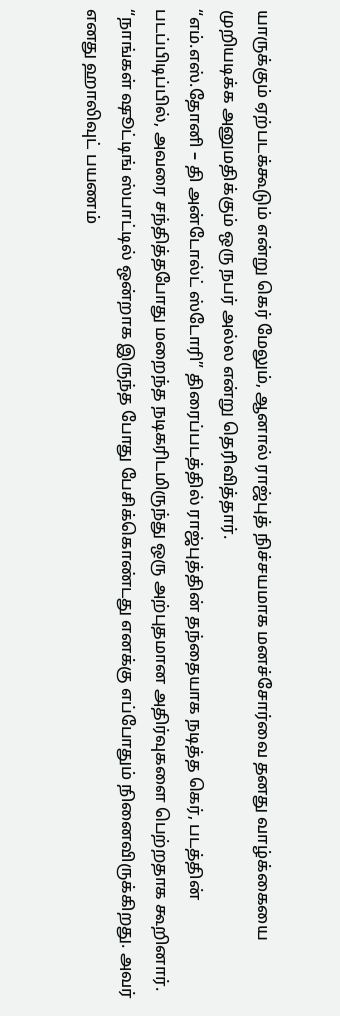யாருக்கும் ஏற்படக்கூடும் என்று கெர் மேலும், ஆனால் ராஜ்புத் நிச்சயமாக மனச்சோர்வை தனது வாழ்க்கையை முறியடிக்க அனுமதிக்கும் ஒரு நபர் அல்ல என்று தெரிவித்தார்.
“எம்.எஸ்.தோனி – தி அன்டோல்ட் ஸ்டோரி” திரைப்படத்தில் ராஜ்புத்தின் தந்தையாக நடித்த கெர், படத்தின் படப்பிடிப்பில், அவரை சந்தித்தபோது மறைந்த நடிகரிடமிருந்து ஒரு அற்புதமான அதிர்வுகளை பெற்றதாக கூறினார்.
“நாங்கள் ஷூட்டிங் ஸ்பாட்டில் ஒன்றாக இருந்த போது பேசிக்கொண்டது எனக்கு எப்போதும் நினைவிருக்கிறது. அவர் எனது ஹாலிவுட் பயணம்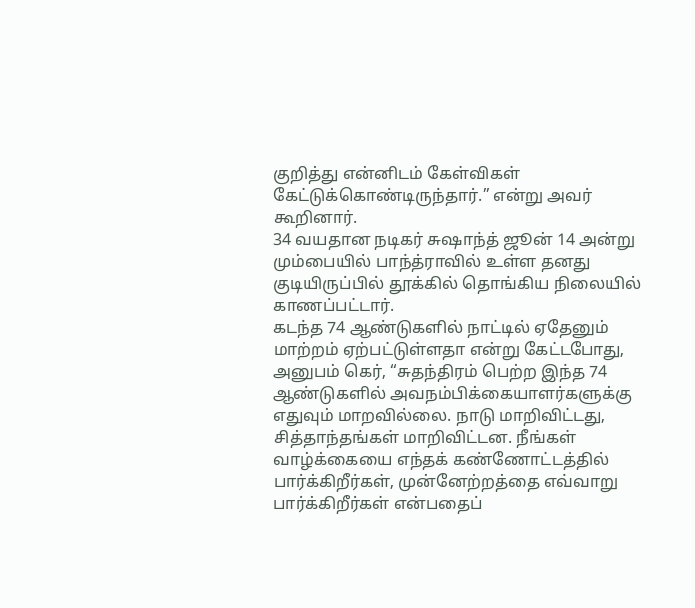குறித்து என்னிடம் கேள்விகள் கேட்டுக்கொண்டிருந்தார்.” என்று அவர் கூறினார்.
34 வயதான நடிகர் சுஷாந்த் ஜூன் 14 அன்று மும்பையில் பாந்த்ராவில் உள்ள தனது குடியிருப்பில் தூக்கில் தொங்கிய நிலையில் காணப்பட்டார்.
கடந்த 74 ஆண்டுகளில் நாட்டில் ஏதேனும் மாற்றம் ஏற்பட்டுள்ளதா என்று கேட்டபோது, அனுபம் கெர், “சுதந்திரம் பெற்ற இந்த 74 ஆண்டுகளில் அவநம்பிக்கையாளர்களுக்கு எதுவும் மாறவில்லை. நாடு மாறிவிட்டது, சித்தாந்தங்கள் மாறிவிட்டன. நீங்கள் வாழ்க்கையை எந்தக் கண்ணோட்டத்தில் பார்க்கிறீர்கள், முன்னேற்றத்தை எவ்வாறு பார்க்கிறீர்கள் என்பதைப்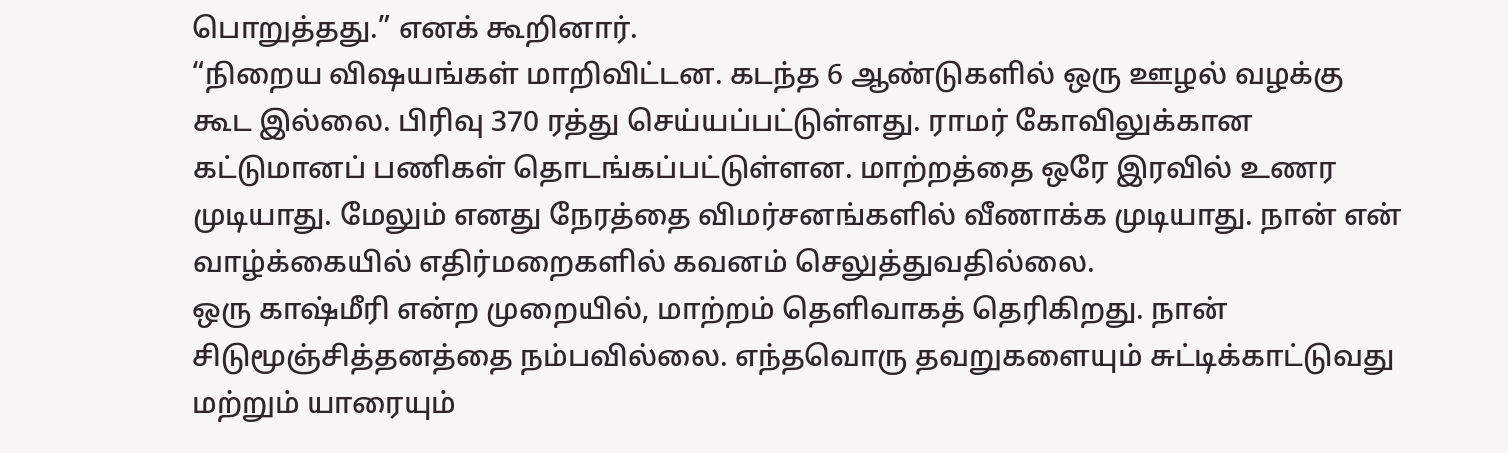பொறுத்தது.” எனக் கூறினார்.
“நிறைய விஷயங்கள் மாறிவிட்டன. கடந்த 6 ஆண்டுகளில் ஒரு ஊழல் வழக்கு கூட இல்லை. பிரிவு 370 ரத்து செய்யப்பட்டுள்ளது. ராமர் கோவிலுக்கான கட்டுமானப் பணிகள் தொடங்கப்பட்டுள்ளன. மாற்றத்தை ஒரே இரவில் உணர முடியாது. மேலும் எனது நேரத்தை விமர்சனங்களில் வீணாக்க முடியாது. நான் என் வாழ்க்கையில் எதிர்மறைகளில் கவனம் செலுத்துவதில்லை.
ஒரு காஷ்மீரி என்ற முறையில், மாற்றம் தெளிவாகத் தெரிகிறது. நான் சிடுமூஞ்சித்தனத்தை நம்பவில்லை. எந்தவொரு தவறுகளையும் சுட்டிக்காட்டுவது மற்றும் யாரையும்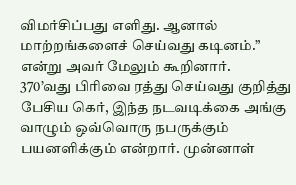விமர்சிப்பது எளிது. ஆனால் மாற்றங்களைச் செய்வது கடினம்.” என்று அவர் மேலும் கூறினார்.
370’வது பிரிவை ரத்து செய்வது குறித்து பேசிய கெர், இந்த நடவடிக்கை அங்கு வாழும் ஒவ்வொரு நபருக்கும் பயனளிக்கும் என்றார். முன்னாள்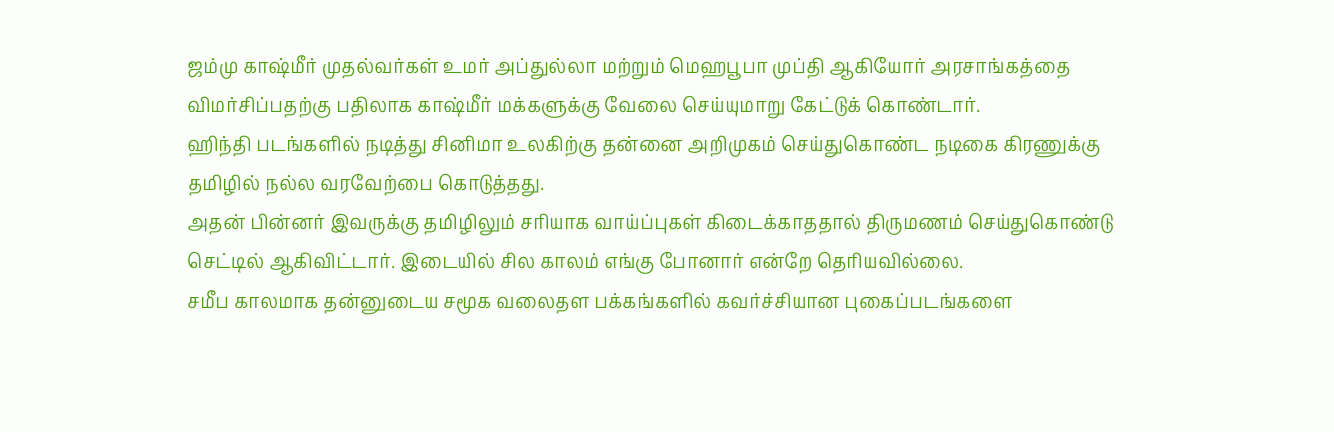ஜம்மு காஷ்மீர் முதல்வர்கள் உமர் அப்துல்லா மற்றும் மெஹபூபா முப்தி ஆகியோர் அரசாங்கத்தை விமர்சிப்பதற்கு பதிலாக காஷ்மீர் மக்களுக்கு வேலை செய்யுமாறு கேட்டுக் கொண்டார்.
ஹிந்தி படங்களில் நடித்து சினிமா உலகிற்கு தன்னை அறிமுகம் செய்துகொண்ட நடிகை கிரணுக்கு தமிழில் நல்ல வரவேற்பை கொடுத்தது.
அதன் பின்னர் இவருக்கு தமிழிலும் சரியாக வாய்ப்புகள் கிடைக்காததால் திருமணம் செய்துகொண்டு செட்டில் ஆகிவிட்டார். இடையில் சில காலம் எங்கு போனார் என்றே தெரியவில்லை.
சமீப காலமாக தன்னுடைய சமூக வலைதள பக்கங்களில் கவர்ச்சியான புகைப்படங்களை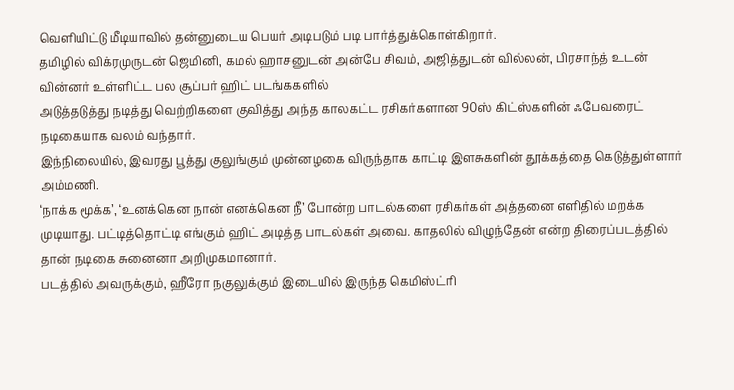வெளியிட்டு மீடியாவில் தன்னுடைய பெயர் அடிபடும் படி பார்த்துக்கொள்கிறார்.
தமிழில் விக்ரமுருடன் ஜெமினி, கமல் ஹாசனுடன் அன்பே சிவம், அஜித்துடன் வில்லன், பிரசாந்த் உடன் வின்னர் உள்ளிட்ட பல சூப்பர் ஹிட் படங்ககளில்
அடுத்தடுத்து நடித்து வெற்றிகளை குவித்து அந்த காலகட்ட ரசிகர்களான 90ஸ் கிட்ஸ்களின் ஃபேவரைட் நடிகையாக வலம் வந்தார்.
இந்நிலையில், இவரது பூத்து குலுங்கும் முன்னழகை விருந்தாக காட்டி இளசுகளின் தூக்கத்தை கெடுத்துள்ளார் அம்மணி.
‘நாக்க மூக்க’, ‘உனக்கென நான் எனக்கென நீ’ போன்ற பாடல்களை ரசிகர்கள் அத்தனை எளிதில் மறக்க முடியாது. பட்டித்தொட்டி எங்கும் ஹிட் அடித்த பாடல்கள் அவை. காதலில் விழுந்தேன் என்ற திரைப்படத்தில் தான் நடிகை சுனைனா அறிமுகமானார்.
படத்தில் அவருக்கும், ஹீரோ நகுலுக்கும் இடையில் இருந்த கெமிஸ்ட்ரி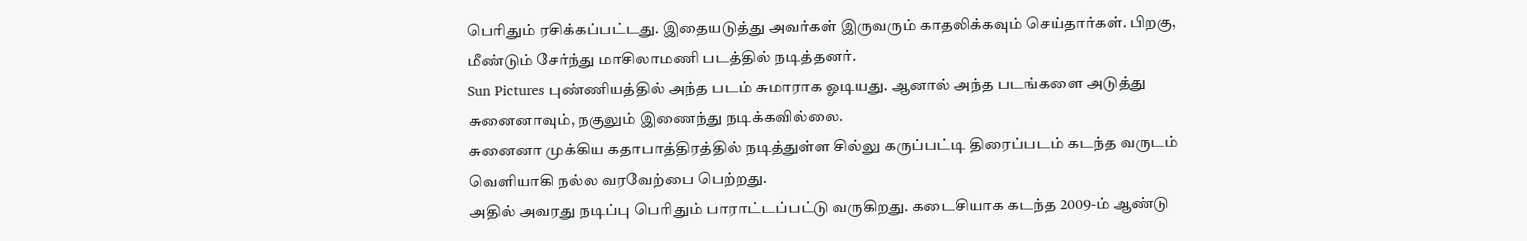பெரிதும் ரசிக்கப்பட்டது. இதையடுத்து அவர்கள் இருவரும் காதலிக்கவும் செய்தார்கள். பிறகு, மீண்டும் சேர்ந்து மாசிலாமணி படத்தில் நடித்தனர்.
Sun Pictures புண்ணியத்தில் அந்த படம் சுமாராக ஓடியது. ஆனால் அந்த படங்களை அடுத்து சுனைனாவும், நகுலும் இணைந்து நடிக்கவில்லை.
சுனைனா முக்கிய கதாபாத்திரத்தில் நடித்துள்ள சில்லு கருப்பட்டி திரைப்படம் கடந்த வருடம் வெளியாகி நல்ல வரவேற்பை பெற்றது.
அதில் அவரது நடிப்பு பெரிதும் பாராட்டப்பட்டு வருகிறது. கடைசியாக கடந்த 2009-ம் ஆண்டு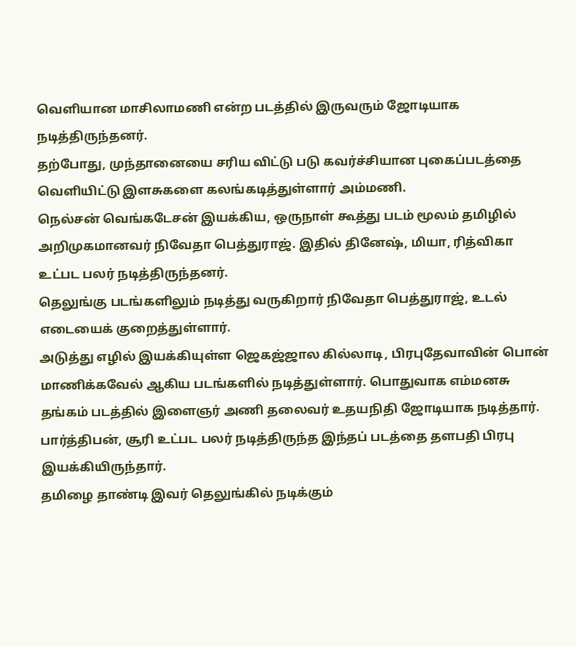வெளியான மாசிலாமணி என்ற படத்தில் இருவரும் ஜோடியாக நடித்திருந்தனர்.
தற்போது, முந்தானையை சரிய விட்டு படு கவர்ச்சியான புகைப்படத்தை வெளியிட்டு இளசுகளை கலங்கடித்துள்ளார் அம்மணி.
நெல்சன் வெங்கடேசன் இயக்கிய, ஒருநாள் கூத்து படம் மூலம் தமிழில் அறிமுகமானவர் நிவேதா பெத்துராஜ். இதில் தினேஷ், மியா, ரித்விகா உட்பட பலர் நடித்திருந்தனர்.
தெலுங்கு படங்களிலும் நடித்து வருகிறார் நிவேதா பெத்துராஜ், உடல் எடையைக் குறைத்துள்ளார்.
அடுத்து எழில் இயக்கியுள்ள ஜெகஜ்ஜால கில்லாடி, பிரபுதேவாவின் பொன் மாணிக்கவேல் ஆகிய படங்களில் நடித்துள்ளார். பொதுவாக எம்மனசு தங்கம் படத்தில் இளைஞர் அணி தலைவர் உதயநிதி ஜோடியாக நடித்தார்.
பார்த்திபன், சூரி உட்பட பலர் நடித்திருந்த இந்தப் படத்தை தளபதி பிரபு இயக்கியிருந்தார்.
தமிழை தாண்டி இவர் தெலுங்கில் நடிக்கும்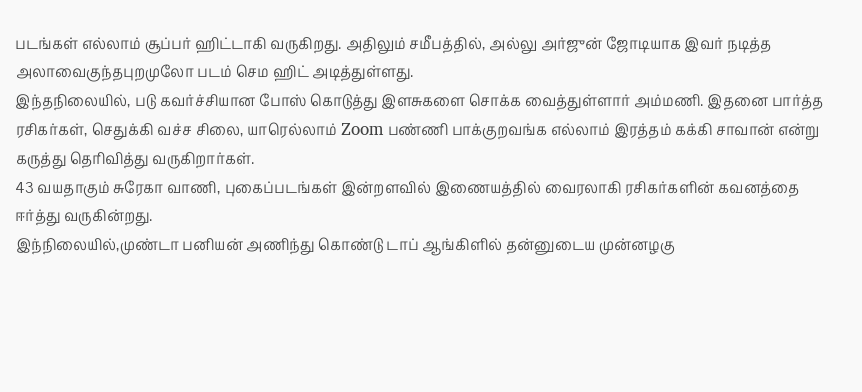படங்கள் எல்லாம் சூப்பர் ஹிட்டாகி வருகிறது. அதிலும் சமீபத்தில், அல்லு அர்ஜுன் ஜோடியாக இவர் நடித்த அலாவைகுந்தபுறமுலோ படம் செம ஹிட் அடித்துள்ளது.
இந்தநிலையில், படு கவர்ச்சியான போஸ் கொடுத்து இளசுகளை சொக்க வைத்துள்ளார் அம்மணி. இதனை பார்த்த ரசிகர்கள், செதுக்கி வச்ச சிலை, யாரெல்லாம் Zoom பண்ணி பாக்குறவங்க எல்லாம் இரத்தம் கக்கி சாவான் என்று கருத்து தெரிவித்து வருகிறார்கள்.
43 வயதாகும் சுரேகா வாணி, புகைப்படங்கள் இன்றளவில் இணையத்தில் வைரலாகி ரசிகர்களின் கவனத்தை ஈர்த்து வருகின்றது.
இந்நிலையில்,முண்டா பனியன் அணிந்து கொண்டு டாப் ஆங்கிளில் தன்னுடைய முன்னழகு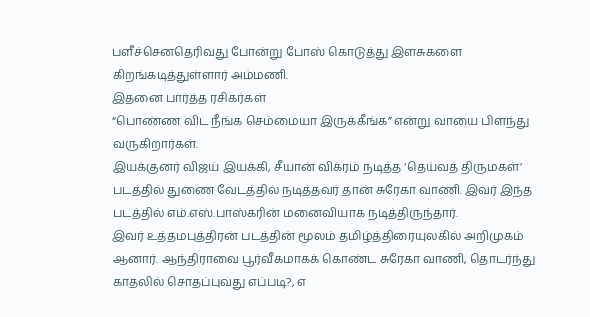பளீச்செனதெரிவது போன்று போஸ் கொடுத்து இளசுகளை கிறங்கடித்துள்ளார் அம்மணி.
இதனை பார்த்த ரசிகர்கள்
“பொண்ண விட நீங்க செம்மையா இருக்கீங்க” என்று வாயை பிளந்து வருகிறார்கள்.
இயக்குனர் விஜய் இயக்கி, சீயான் விக்ரம் நடித்த ‘தெய்வத் திருமகள்’ படத்தில் துணை வேடத்தில் நடித்தவர் தான் சுரேகா வாணி. இவர் இந்த படத்தில் எம்.எஸ்.பாஸ்கரின் மனைவியாக நடித்திருந்தார்.
இவர் உத்தமபுத்திரன் படத்தின் மூலம் தமிழ்த்திரையுலகில் அறிமுகம் ஆனார். ஆந்திராவை பூர்வீகமாகக் கொண்ட சுரேகா வாணி, தொடர்ந்து காதலில் சொதப்புவது எப்படி?, எ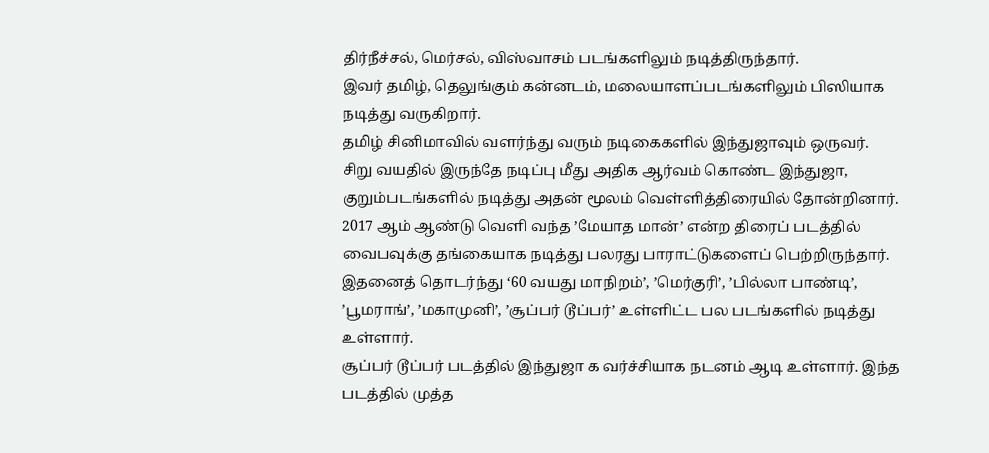திர்நீச்சல், மெர்சல், விஸ்வாசம் படங்களிலும் நடித்திருந்தார்.
இவர் தமிழ், தெலுங்கும் கன்னடம், மலையாளப்படங்களிலும் பிஸியாக நடித்து வருகிறார்.
தமிழ் சினிமாவில் வளர்ந்து வரும் நடிகைகளில் இந்துஜாவும் ஒருவர்.
சிறு வயதில் இருந்தே நடிப்பு மீது அதிக ஆர்வம் கொண்ட இந்துஜா, குறும்படங்களில் நடித்து அதன் மூலம் வெள்ளித்திரையில் தோன்றினார்.
2017 ஆம் ஆண்டு வெளி வந்த ’மேயாத மான்’ என்ற திரைப் படத்தில் வைபவுக்கு தங்கையாக நடித்து பலரது பாராட்டுகளைப் பெற்றிருந்தார்.
இதனைத் தொடர்ந்து ‘60 வயது மாநிறம்’, ’மெர்குரி’, ’பில்லா பாண்டி’, ’பூமராங்’, ’மகாமுனி’, ’சூப்பர் டூப்பர்’ உள்ளிட்ட பல படங்களில் நடித்து உள்ளார்.
சூப்பர் டூப்பர் படத்தில் இந்துஜா க வர்ச்சியாக நடனம் ஆடி உள்ளார். இந்த படத்தில் முத்த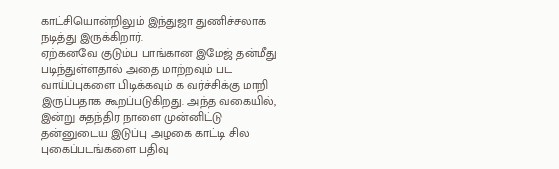காட்சியொன்றிலும் இந்துஜா துணிச்சலாக நடித்து இருக்கிறார்.
ஏற்கனவே குடும்ப பாங்கான இமேஜ் தன்மீது படிந்துள்ளதால் அதை மாற்றவும் பட வாய்ப்புகளை பிடிக்கவும் க வர்ச்சிக்கு மாறி இருப்பதாக கூறப்படுகிறது. அந்த வகையில், இன்று சுதந்திர நாளை முன்னிட்டு தன்னுடைய இடுப்பு அழகை காட்டி சில புகைப்படங்களை பதிவு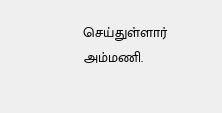செய்துள்ளார் அம்மணி.